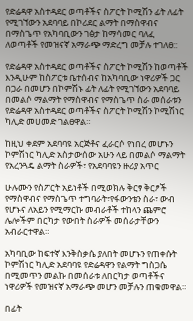የድሬዳዋ አስተዳደር ወጣቶችና ስፖርት ኮሚሽን ፊት ለፊት የሚገኘውን አደባባይ በኮሪደር ልማት በማስዋብና በማስጌጥ የአካባቢውን ገፅታ ከማሳመር ባለፈ ለወጣቶች የመዝናኛ አማራጭ ማድረግ መቻሉ ተገለፀ::

የድሬዳዋ አስተዳደር ወጣቶችና ስፖርት ኮሚሽን ከወጣቶች እንዲሁም ከስፖርቱ ቤተሰብና ከአካባቢው ነዋሪዎች ጋር በጋራ በመሆን በኮምሽኑ ፊት ለፊት የሚገኘውን አደባባይ በመልሶ ማልማት የማስዋብና የማስጌጥ ስራ መሰራቱን የድሬዳዋ አስተዳደር ወጣቶችና ስፖርት ኮሚሽን ኮሚሽነር ካሊድ መሀመድ ገልፀዋል።

ከዚህ ቀደም አደባባዩ አርጅቶና ፈራርሶ የነበረ መሆኑን ኮምሽነር ካሊድ አስታውሰው አሁን ላይ በመልሶ ማልማት የአረንጓዴ ልማት ስራዎች፣ የአደባባዩን ዙሪያ አጥር

ሁሉሙን የስፖርት አይነቶች በሚወክሉ ቅርፃ ቅርፆች የማስዋብና የማስጌጥ ተግባራት፣የፋውንቴን ስራ፣ ውብ የሆኑና ለአይን የሚማርኩ መብራቶች ተከላን ጨምሮ ሌሎችም በርካታ የውበት ስራዎች መሰራታቸውን አብራርተዋል።

አካባቢው ከፍተኛ እንቅስቃሴ ያለበት መሆኑን የጠቀሱት ኮምሽነር ካሊድ አደባባዩ የድሬዳዋን የልማት ግስጋሴ በሚመጥን መልኩ በመሰራቱ ለበርካታ ወጣቶችና ነዋሪዎች የመዝናኛ አማራጭ መሆን መቻሉን ጠቁመዋል።

በፊት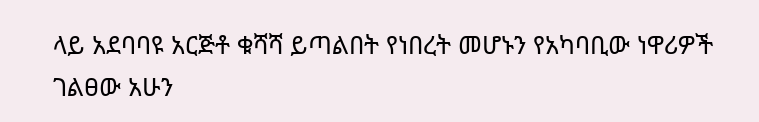ላይ አደባባዩ አርጅቶ ቁሻሻ ይጣልበት የነበረት መሆኑን የአካባቢው ነዋሪዎች ገልፀው አሁን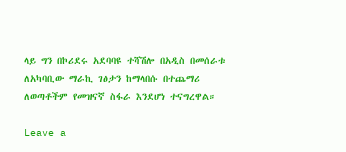ላይ ግን በኮሪደሩ አደባባዩ ተሻሽሎ በአዲስ በመሰራቱ ለአካባቢው ማራኪ ገፅታን ከማላበሱ በተጨማሪ ለወጣቶችም የመዝናኛ ስፋራ እንደሆነ ተናግረዋል።

Leave a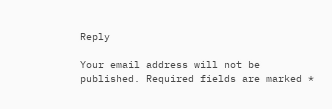Reply

Your email address will not be published. Required fields are marked *